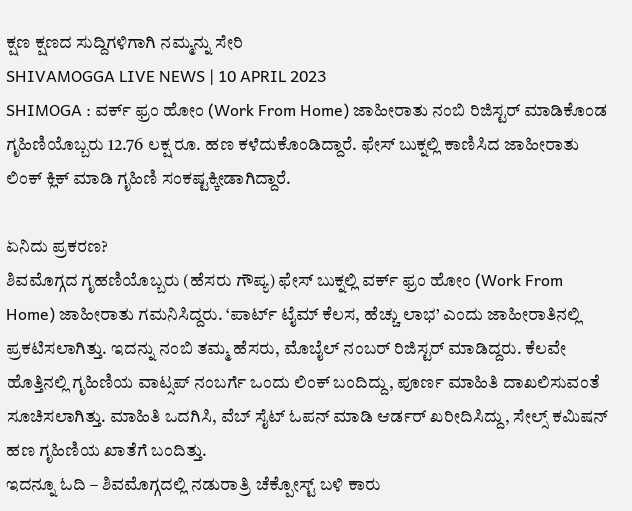ಕ್ಷಣ ಕ್ಷಣದ ಸುದ್ದಿಗಳಿಗಾಗಿ ನಮ್ಮನ್ನು ಸೇರಿ
SHIVAMOGGA LIVE NEWS | 10 APRIL 2023
SHIMOGA : ವರ್ಕ್ ಫ್ರಂ ಹೋಂ (Work From Home) ಜಾಹೀರಾತು ನಂಬಿ ರಿಜಿಸ್ಟರ್ ಮಾಡಿಕೊಂಡ ಗೃಹಿಣಿಯೊಬ್ಬರು 12.76 ಲಕ್ಷ ರೂ. ಹಣ ಕಳೆದುಕೊಂಡಿದ್ದಾರೆ. ಫೇಸ್ ಬುಕ್ನಲ್ಲಿ ಕಾಣಿಸಿದ ಜಾಹೀರಾತು ಲಿಂಕ್ ಕ್ಲಿಕ್ ಮಾಡಿ ಗೃಹಿಣಿ ಸಂಕಷ್ಟಕ್ಕೀಡಾಗಿದ್ದಾರೆ.

ಏನಿದು ಪ್ರಕರಣ?
ಶಿವಮೊಗ್ಗದ ಗೃಹಣಿಯೊಬ್ಬರು (ಹೆಸರು ಗೌಪ್ಯ) ಫೇಸ್ ಬುಕ್ನಲ್ಲಿ ವರ್ಕ್ ಫ್ರಂ ಹೋಂ (Work From Home) ಜಾಹೀರಾತು ಗಮನಿಸಿದ್ದರು. ‘ಪಾರ್ಟ್ ಟೈಮ್ ಕೆಲಸ, ಹೆಚ್ಚು ಲಾಭ’ ಎಂದು ಜಾಹೀರಾತಿನಲ್ಲಿ ಪ್ರಕಟಿಸಲಾಗಿತ್ತು. ಇದನ್ನು ನಂಬಿ ತಮ್ಮ ಹೆಸರು, ಮೊಬೈಲ್ ನಂಬರ್ ರಿಜಿಸ್ಟರ್ ಮಾಡಿದ್ದರು. ಕೆಲವೇ ಹೊತ್ತಿನಲ್ಲಿ ಗೃಹಿಣಿಯ ವಾಟ್ಸಪ್ ನಂಬರ್ಗೆ ಒಂದು ಲಿಂಕ್ ಬಂದಿದ್ದು, ಪೂರ್ಣ ಮಾಹಿತಿ ದಾಖಲಿಸುವಂತೆ ಸೂಚಿಸಲಾಗಿತ್ತು. ಮಾಹಿತಿ ಒದಗಿಸಿ, ವೆಬ್ ಸೈಟ್ ಓಪನ್ ಮಾಡಿ ಆರ್ಡರ್ ಖರೀದಿಸಿದ್ದು, ಸೇಲ್ಸ್ ಕಮಿಷನ್ ಹಣ ಗೃಹಿಣಿಯ ಖಾತೆಗೆ ಬಂದಿತ್ತು.
ಇದನ್ನೂ ಓದಿ – ಶಿವಮೊಗ್ಗದಲ್ಲಿ ನಡುರಾತ್ರಿ ಚೆಕ್ಪೋಸ್ಟ್ ಬಳಿ ಕಾರು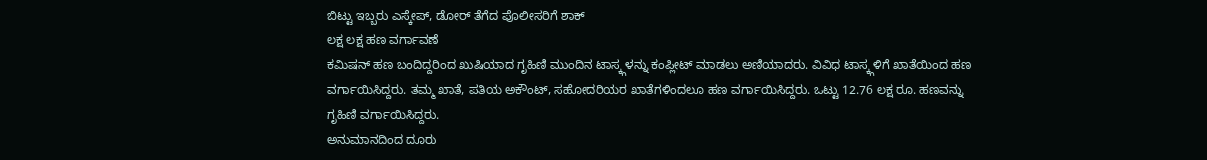ಬಿಟ್ಟು ಇಬ್ಬರು ಎಸ್ಕೇಪ್, ಡೋರ್ ತೆಗೆದ ಪೊಲೀಸರಿಗೆ ಶಾಕ್
ಲಕ್ಷ ಲಕ್ಷ ಹಣ ವರ್ಗಾವಣೆ
ಕಮಿಷನ್ ಹಣ ಬಂದಿದ್ದರಿಂದ ಖುಷಿಯಾದ ಗೃಹಿಣಿ ಮುಂದಿನ ಟಾಸ್ಕ್ಗಳನ್ನು ಕಂಪ್ಲೀಟ್ ಮಾಡಲು ಅಣಿಯಾದರು. ವಿವಿಧ ಟಾಸ್ಕ್ಗಳಿಗೆ ಖಾತೆಯಿಂದ ಹಣ ವರ್ಗಾಯಿಸಿದ್ದರು. ತಮ್ಮ ಖಾತೆ, ಪತಿಯ ಅಕೌಂಟ್, ಸಹೋದರಿಯರ ಖಾತೆಗಳಿಂದಲೂ ಹಣ ವರ್ಗಾಯಿಸಿದ್ದರು. ಒಟ್ಟು 12.76 ಲಕ್ಷ ರೂ. ಹಣವನ್ನು ಗೃಹಿಣಿ ವರ್ಗಾಯಿಸಿದ್ದರು.
ಅನುಮಾನದಿಂದ ದೂರು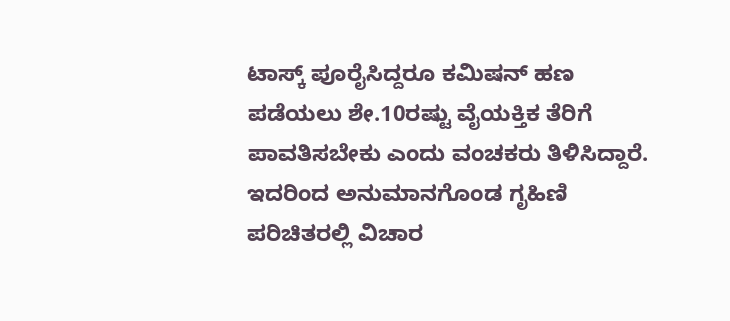ಟಾಸ್ಕ್ ಪೂರೈಸಿದ್ದರೂ ಕಮಿಷನ್ ಹಣ ಪಡೆಯಲು ಶೇ.10ರಷ್ಟು ವೈಯಕ್ತಿಕ ತೆರಿಗೆ ಪಾವತಿಸಬೇಕು ಎಂದು ವಂಚಕರು ತಿಳಿಸಿದ್ದಾರೆ. ಇದರಿಂದ ಅನುಮಾನಗೊಂಡ ಗೃಹಿಣಿ ಪರಿಚಿತರಲ್ಲಿ ವಿಚಾರ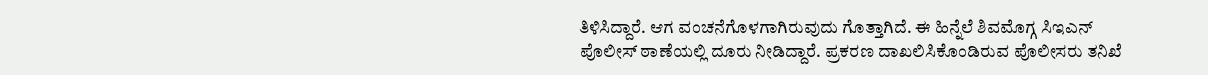ತಿಳಿಸಿದ್ದಾರೆ. ಆಗ ವಂಚನೆಗೊಳಗಾಗಿರುವುದು ಗೊತ್ತಾಗಿದೆ. ಈ ಹಿನ್ನೆಲೆ ಶಿವಮೊಗ್ಗ ಸಿಇಎನ್ ಪೊಲೀಸ್ ಠಾಣೆಯಲ್ಲಿ ದೂರು ನೀಡಿದ್ದಾರೆ. ಪ್ರಕರಣ ದಾಖಲಿಸಿಕೊಂಡಿರುವ ಪೊಲೀಸರು ತನಿಖೆ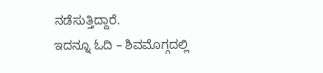ನಡೆಸುತ್ತಿದ್ದಾರೆ.
ಇದನ್ನೂ ಓದಿ – ಶಿವಮೊಗ್ಗದಲ್ಲಿ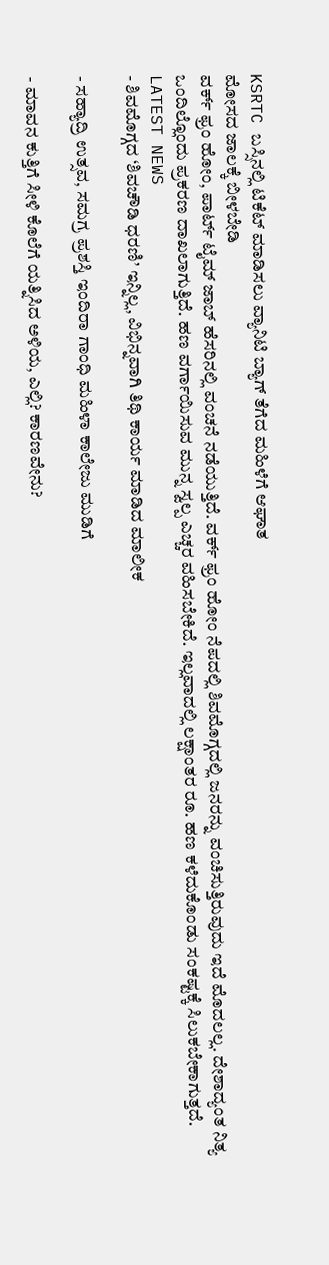KSRTC ಬಸ್ಸಿನಲ್ಲಿ ಟಿಕೆಟ್ ಮಾಡಿಸಲು ವ್ಯಾನಿಟಿ ಬ್ಯಾಗ್ ತೆಗೆದ ಮಹಿಳೆಗೆ ಆಘಾತ
ಮೋಸದ ಜಾಲಕ್ಕೆ ಬೀಳಬೇಡಿ
ವರ್ಕ್ ಫ್ರಂ ಹೋಂ, ಪಾರ್ಟ್ ಟೈಮ್ ಜಾಬ್ ಹೆಸರಿನಲ್ಲಿ ವಂಚನೆ ನಡೆಯುತ್ತಿದೆ. ವರ್ಕ್ ಫ್ರಂ ಹೋಂ ನೆಪದಲ್ಲಿ ಶಿವಮೊಗ್ಗದಲ್ಲಿ ಜನರನ್ನು ವಂಚಿಸುತ್ತಿರುವುದು ಇದೆ ಮೊದಲಲ್ಲ. ದೇಶಾದ್ಯಂತ ನಿತ್ಯ ಒಂದಿಲ್ಲೊಂದು ಪ್ರಕರಣ ದಾಖಲಾಗುತ್ತಿದೆ. ಹಣ ವರ್ಗಾಯಿಸುವ ಮುನ್ನ ಸ್ವಲ್ಪ ಎಚ್ಚರ ವಹಿಸಬೇಕಿದೆ. ಇಲ್ಲವಾದಲ್ಲಿ ಲಕ್ಷಾಂತರ ರೂ. ಹಣ ಕಳೆದುಕೊಂಡು ಸಂಕಷ್ಟಕ್ಕೆ ಸಿಲುಕಬೇಕಾಗುತ್ತದೆ.
LATEST NEWS
- ಶಿವಮೊಗ್ಗದ ‘ಶಿವಚೌಡಿ ಧರಣಿ’ ಇನ್ನಿಲ್ಲ, ವಿಭಿನ್ನವಾಗಿ ತಿಥಿ ಕಾರ್ಯ ಮಾಡಿದ ಮಾಲೀಕ

- ಸಹ್ಯಾದ್ರಿ ಉತ್ಸವ, ಸಮಗ್ರ ಪ್ರಶಸ್ತಿ ಇಂದಿರಾ ಗಾಂಧಿ ಮಹಿಳಾ ಕಾಲೇಜು ಮುಡಿಗೆ

- ಮಾವನ ಕುತ್ತಿಗೆ ಸೀಳಿ ಕೊಲೆಗೆ ಯತ್ನಿಸಿದ ಅಳಿಯ, ಎಲ್ಲಿ? ಕಾರಣವೇನು?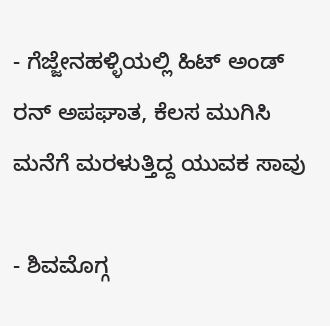- ಗೆಜ್ಜೇನಹಳ್ಳಿಯಲ್ಲಿ ಹಿಟ್ ಅಂಡ್ ರನ್ ಅಪಘಾತ, ಕೆಲಸ ಮುಗಿಸಿ ಮನೆಗೆ ಮರಳುತ್ತಿದ್ದ ಯುವಕ ಸಾವು

- ಶಿವಮೊಗ್ಗ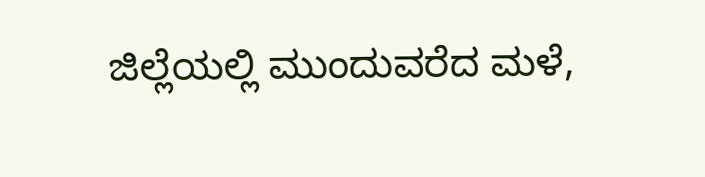ಜಿಲ್ಲೆಯಲ್ಲಿ ಮುಂದುವರೆದ ಮಳೆ,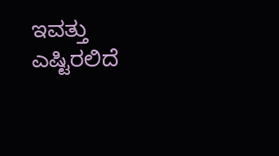ಇವತ್ತು ಎಷ್ಟಿರಲಿದೆ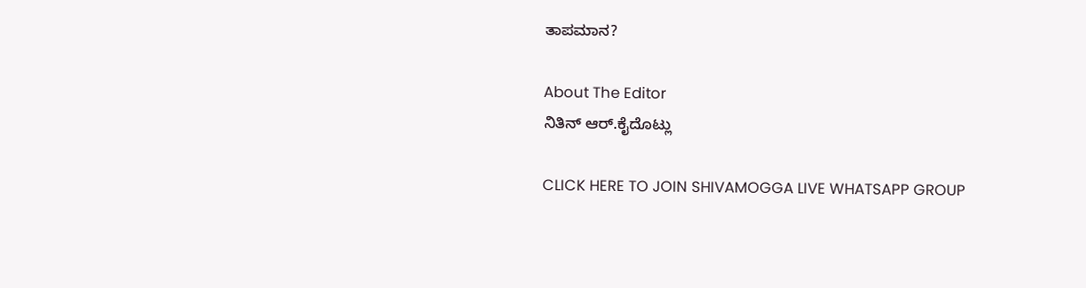ತಾಪಮಾನ?

About The Editor
ನಿತಿನ್ ಆರ್.ಕೈದೊಟ್ಲು

CLICK HERE TO JOIN SHIVAMOGGA LIVE WHATSAPP GROUP